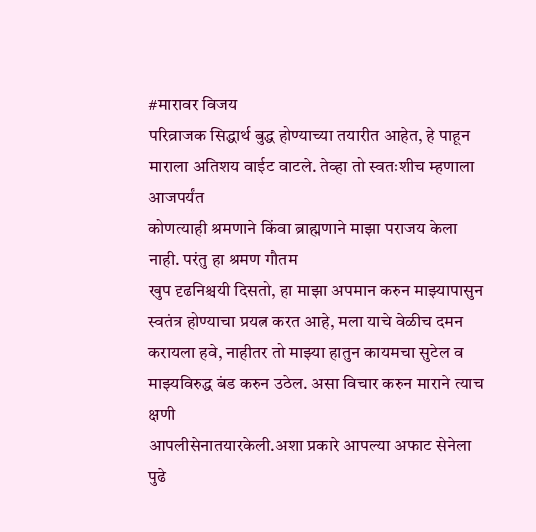#मारावर विजय
परिव्राजक सिद्धार्थ बुद्ध होण्याच्या तयारीत आहेत, हे पाहून माराला अतिशय वाईट वाटले. तेव्हा तो स्वतःशीच म्हणाला आजपर्यंत
कोणत्याही श्रमणाने किंवा ब्राह्मणाने माझा पराजय केला नाही. परंतु हा श्रमण गौतम
खुप दृढनिश्चयी दिसतो, हा माझा अपमान करुन माझ्यापासुन
स्वतंत्र होण्याचा प्रयत्न करत आहे, मला याचे वेळीच दमन
करायला हवे, नाहीतर तो माझ्या हातुन कायमचा सुटेल व
माझ्यविरुद्ध बंड करुन उठेल. असा विचार करुन माराने त्याच क्षणी
आपलीसेनातयारकेली.अशा प्रकारे आपल्या अफाट सेनेला पुढे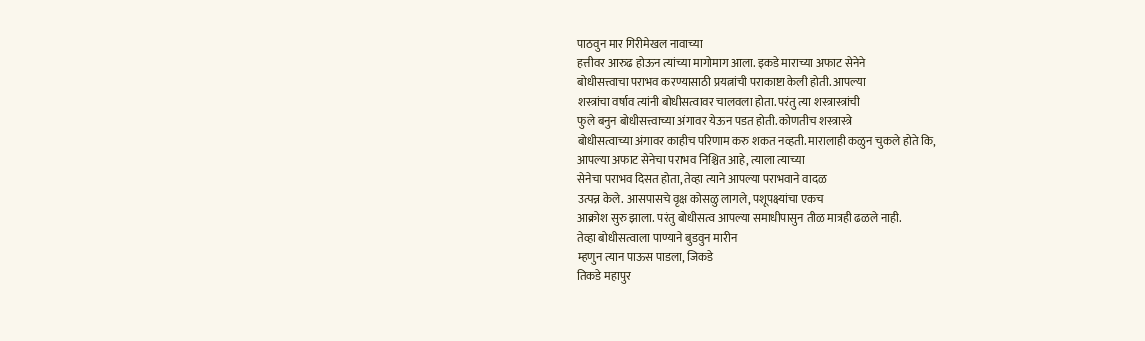पाठवुन मार गिरीमेखल नावाच्या
हत्तीवर आरुढ होऊन त्यांच्या मागोमाग आला. इकडे माराच्या अफाट सेनेने
बोधीसत्त्वाचा पराभव करण्यासाठी प्रयत्नांची पराकाष्टा केली होती. आपल्या
शस्त्रांचा वर्षाव त्यांनी बोधीसत्वावर चालवला होता. परंतु त्या शस्त्रास्त्रांची
फुले बनुन बोधीसत्त्वाच्या अंगावर येऊन पडत होती. कोणतीच शस्त्रास्त्रे
बोधीसत्वाच्या अंगावर काहीच परिणाम करु शकत नव्हती. मारालाही कळुन चुकले होते कि,
आपल्या अफाट सेनेचा पराभव निश्चित आहे, त्याला त्याच्या
सेनेचा पराभव दिसत होता, तेव्हा त्याने आपल्या पराभवाने वादळ
उत्पन्न केले. आसपासचे वृक्ष कोसळु लागले, पशूपक्ष्यांचा एकच
आक्रोश सुरु झाला. परंतु बोधीसत्व आपल्या समाधीपासुन तीळ मात्रही ढळले नाही.
तेव्हा बोधीसत्वाला पाण्याने बुडवुन मारीन
म्हणुन त्यान पाऊस पाडला, जिकडे
तिकडे महापुर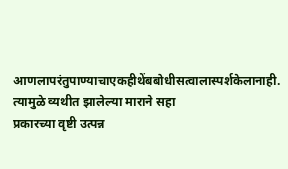आणलापरंतुपाण्याचाएकहीथेंबबोधीसत्वालास्पर्शकेलानाही.
त्यामुळे व्यथीत झालेल्या माराने सहा
प्रकारच्या वृष्टी उत्पन्न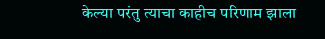केल्या परंतु त्याचा काहीच परिणाम झाला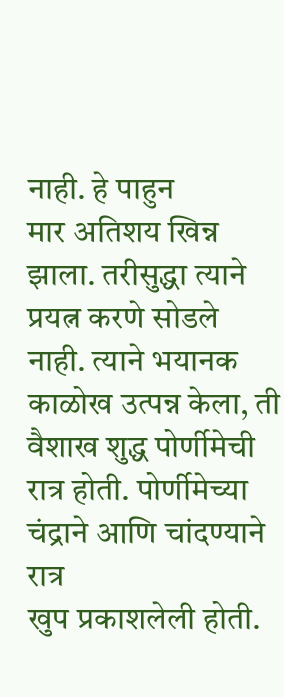नाही. हे पाहुन
मार अतिशय खिन्न झाला. तरीसुद्धा त्याने प्रयत्न करणे सोडले नाही. त्याने भयानक
काळोख उत्पन्न केला, ती
वैशाख शुद्ध पोर्णीमेची रात्र होती. पोर्णीमेच्या चंद्राने आणि चांदण्याने रात्र
खुप प्रकाशलेली होती.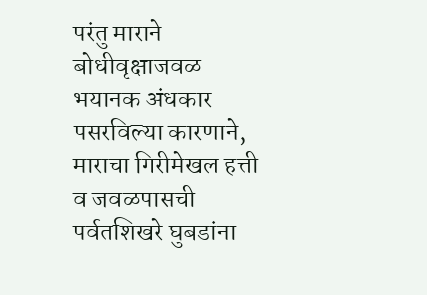परंतु माराने बोधीवृक्षाजवळ भयानक अंधकार पसरविल्या कारणाने,
माराचा गिरीमेखल हत्ती व जवळपासची पर्वतशिखरे घुबडांना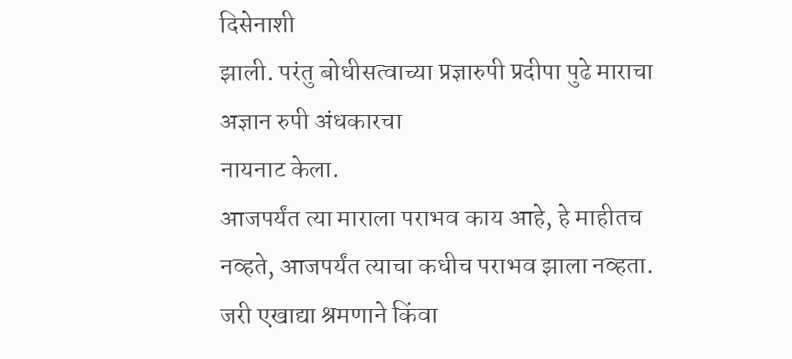दिसेनाशी
झाली. परंतु बोधीसत्वाच्या प्रज्ञारुपी प्रदीपा पुढे माराचा अज्ञान रुपी अंधकारचा
नायनाट केला.
आजपर्यंत त्या माराला पराभव काय आहे, हे माहीतच नव्हते, आजपर्यंत त्याचा कधीच पराभव झाला नव्हता. जरी एखाद्या श्रमणाने किंवा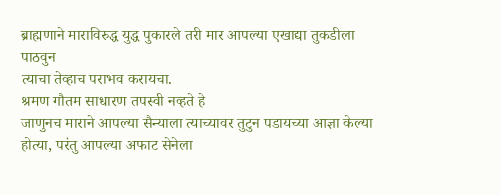ब्राह्मणाने माराविरुद्ध युद्ध पुकारले तरी मार आपल्या एखाद्या तुकडीला पाठवुन
त्याचा तेव्हाच पराभव करायचा.
श्रमण गौतम साधारण तपस्वी नव्हते हे
जाणुनच माराने आपल्या सैन्याला त्याच्यावर तुटुन पडायच्या आज्ञा केल्या होत्या, परंतु आपल्या अफाट सेनेला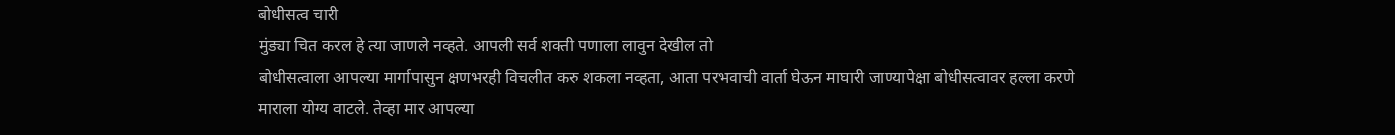बोधीसत्व चारी
मुंड्या चित करल हे त्या जाणले नव्हते. आपली सर्व शक्ती पणाला लावुन देखील तो
बोधीसत्वाला आपल्या मार्गापासुन क्षणभरही विचलीत करु शकला नव्हता, आता परभवाची वार्ता घेऊन माघारी जाण्यापेक्षा बोधीसत्वावर हल्ला करणे
माराला योग्य वाटले. तेव्हा मार आपल्या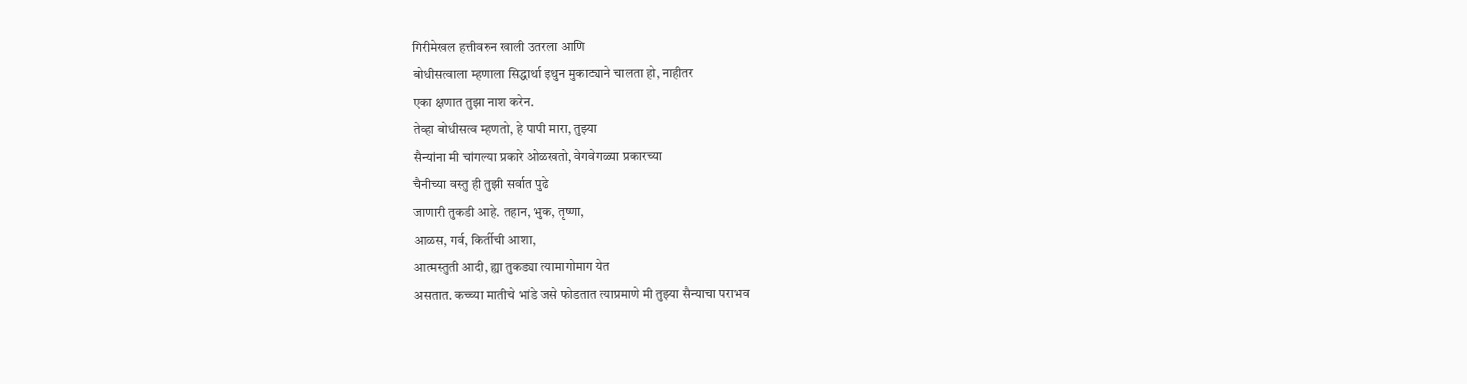गिरीमेखल हत्तीवरुन खाली उतरला आणि
बोधीसत्वाला म्हणाला सिद्धार्था इथुन मुकाट्याने चालता हो, नाहीतर
एका क्षणात तुझा नाश करेन.
तेव्हा बोधीसत्व म्हणतो, हे पापी मारा, तुझ्या
सैन्यांना मी चांगल्या प्रकारे ओळखतो, वेगवेगळ्या प्रकारच्या
चैनीच्या वस्तु ही तुझी सर्वात पुढे
जाणारी तुकडी आहे. तहान, भुक, तृष्णा,
आळस, गर्व, किर्तीची आशा,
आत्मस्तुती आदी, ह्या तुकड्या त्यामागोमाग येत
असतात. कच्च्या मातीचे भांडे जसे फोडतात त्याप्रमाणे मी तुझ्या सैन्याचा पराभव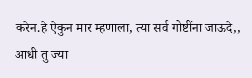करेन.हे ऐकुन मार म्हणाला, त्या सर्व गोष्टींना जाऊदे,,
आधी तु ज्या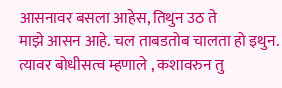आसनावर बसला आहेस, तिथुन उठ ते
माझे आसन आहे. चल ताबडतोब चालता हो इथुन. त्यावर बोधीसत्व म्हणाले , कशावरुन तु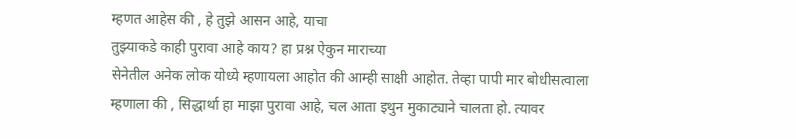म्हणत आहेस की , हे तुझे आसन आहे, याचा
तुझ्याकडे काही पुरावा आहे काय? हा प्रश्न ऐकुन माराच्या
सेनेतील अनेक लोक योध्ये म्हणायला आहोत की आम्ही साक्षी आहोत. तेव्हा पापी मार बोधीसत्वाला
म्हणाला की , सिद्धार्था हा माझा पुरावा आहे, चल आता इथुन मुकाट्याने चालता हो. त्यावर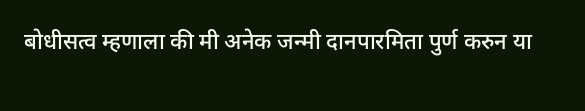बोधीसत्व म्हणाला की मी अनेक जन्मी दानपारमिता पुर्ण करुन या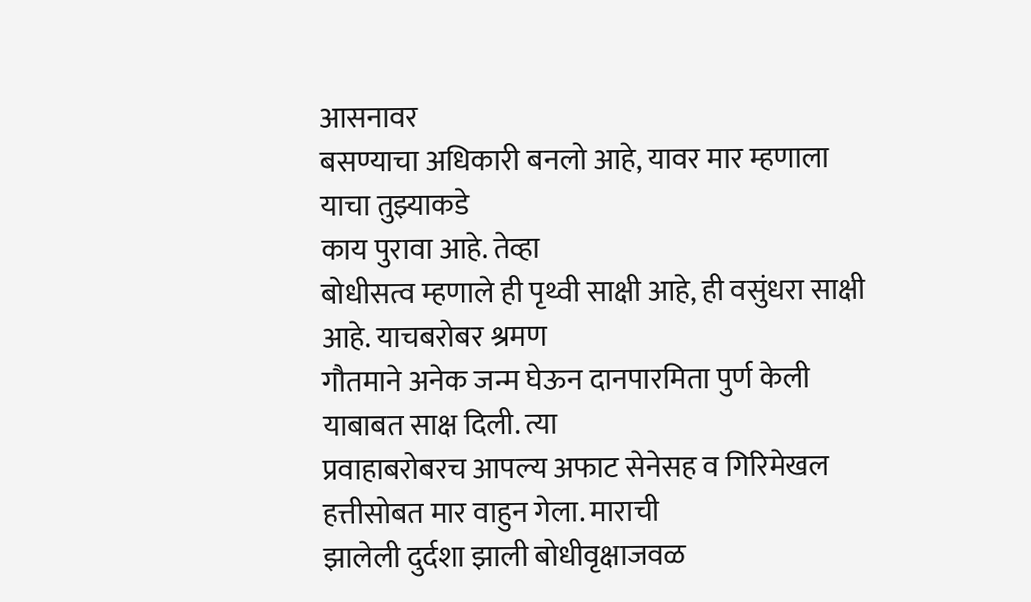आसनावर
बसण्याचा अधिकारी बनलो आहे, यावर मार म्हणाला याचा तुझ्याकडे
काय पुरावा आहे. तेव्हा
बोधीसत्व म्हणाले ही पृथ्वी साक्षी आहे, ही वसुंधरा साक्षी आहे. याचबरोबर श्रमण
गौतमाने अनेक जन्म घेऊन दानपारमिता पुर्ण केली याबाबत साक्ष दिली. त्या
प्रवाहाबरोबरच आपल्य अफाट सेनेसह व गिरिमेखल हत्तीसोबत मार वाहुन गेला. माराची
झालेली दुर्दशा झाली बोधीवृक्षाजवळ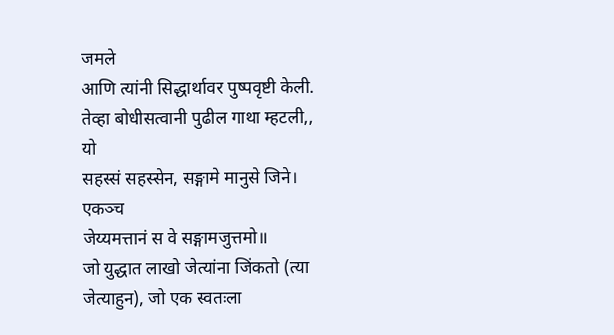जमले
आणि त्यांनी सिद्धार्थावर पुष्पवृष्टी केली. तेव्हा बोधीसत्वानी पुढील गाथा म्हटली,,
यो
सहस्सं सहस्सेन, सङ्गामे मानुसे जिने।
एकञ्च
जेय्यमत्तानं स वे सङ्गामजुत्तमो॥
जो युद्धात लाखो जेत्यांना जिंकतो (त्या
जेत्याहुन), जो एक स्वतःला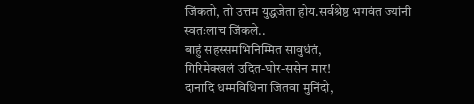जिंकतो, तो उत्तम युद्धजेता होय.सर्वश्रेष्ठ भगवंत ज्यांनी
स्वतःलाच जिंकले..
बाहुं सहस्समभिनिम्मित सावुधंतं,
गिरिमेक्खलं उदित-घोर-ससेन मार!
दानादि धम्मविधिना जितवा मुनिंदो,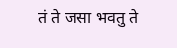तं ते जसा भवतु ते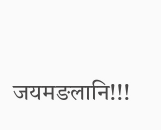जयमङलानि!!!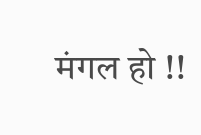मंगल हो !!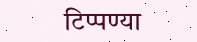टिप्पण्या